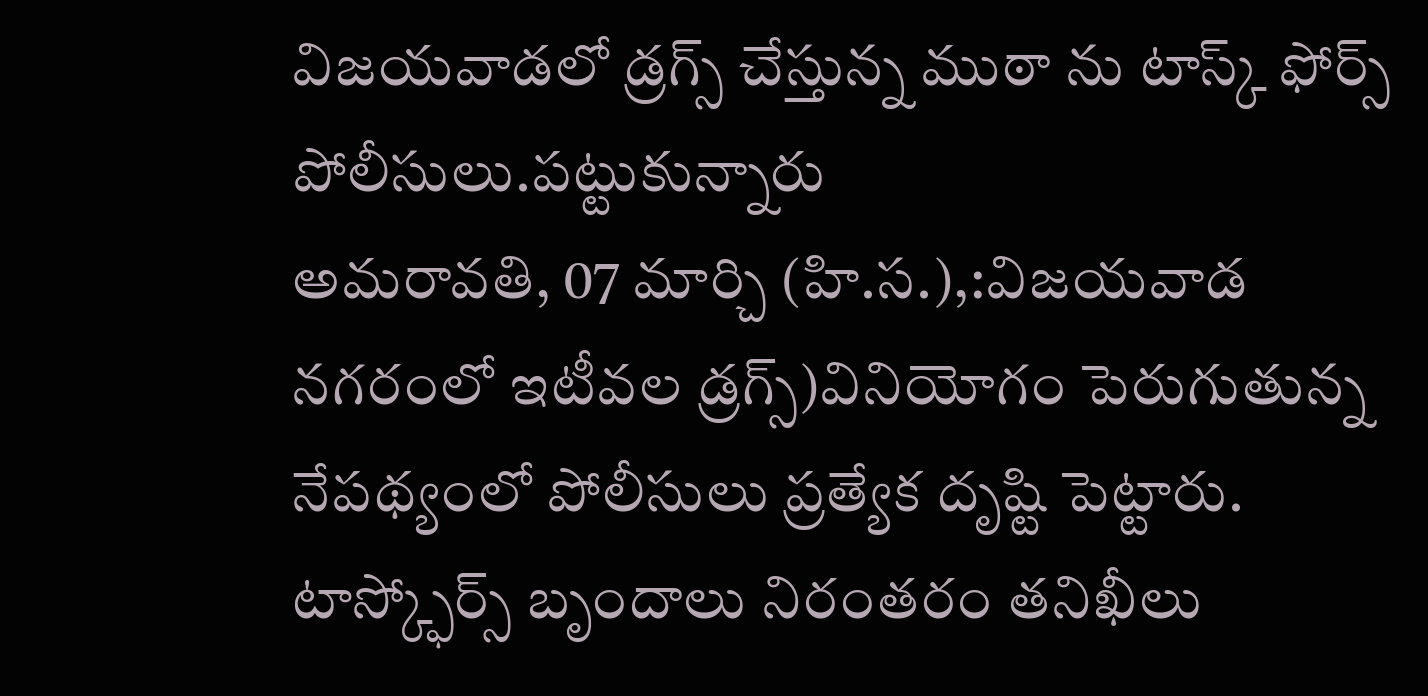విజయవాడలో డ్రగ్స్ చేస్తున్న ముఠా ను టాస్క్ ఫోర్స్ పోలీసులు.పట్టుకున్నారు
అమరావతి, 07 మార్చి (హి.స.),:విజయవాడ నగరంలో ఇటీవల డ్రగ్స్)వినియోగం పెరుగుతున్న నేపథ్యంలో పోలీసులు ప్రత్యేక దృష్టి పెట్టారు. టాస్క్ఫోర్స్ బృందాలు నిరంతరం తనిఖీలు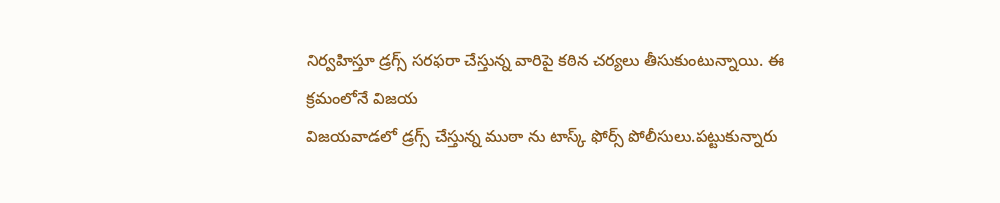నిర్వహిస్తూ డ్రగ్స్ సరఫరా చేస్తున్న వారిపై కఠిన చర్యలు తీసుకుంటున్నాయి. ఈ క్రమంలోనే విజయ
విజయవాడలో డ్రగ్స్ చేస్తున్న ముఠా ను టాస్క్ ఫోర్స్ పోలీసులు.పట్టుకున్నారు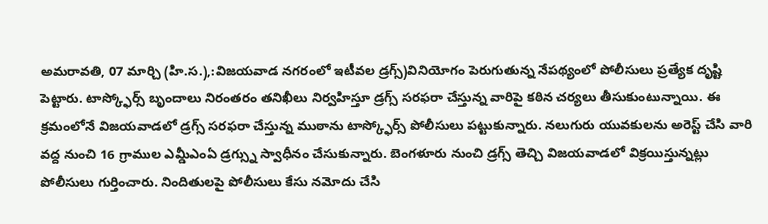అమరావతి, 07 మార్చి (హి.స.),:విజయవాడ నగరంలో ఇటీవల డ్రగ్స్)వినియోగం పెరుగుతున్న నేపథ్యంలో పోలీసులు ప్రత్యేక దృష్టి పెట్టారు. టాస్క్ఫోర్స్ బృందాలు నిరంతరం తనిఖీలు నిర్వహిస్తూ డ్రగ్స్ సరఫరా చేస్తున్న వారిపై కఠిన చర్యలు తీసుకుంటున్నాయి. ఈ క్రమంలోనే విజయవాడలో డ్రగ్స్ సరఫరా చేస్తున్న ముఠాను టాస్క్ఫోర్స్ పోలీసులు పట్టుకున్నారు. నలుగురు యువకులను అరెస్ట్ చేసి వారి వద్ద నుంచి 16 గ్రాముల ఎమ్డీఎంఏ డ్రగ్స్ను స్వాధీనం చేసుకున్నారు. బెంగళూరు నుంచి డ్రగ్స్ తెచ్చి విజయవాడలో విక్రయిస్తున్నట్లు పోలీసులు గుర్తించారు. నిందితులపై పోలీసులు కేసు నమోదు చేసి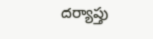దర్యాప్తు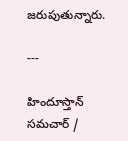జరుపుతున్నారు.

---

హిందూస్తాన్ సమచార్ /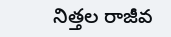నిత్తల రాజీవ